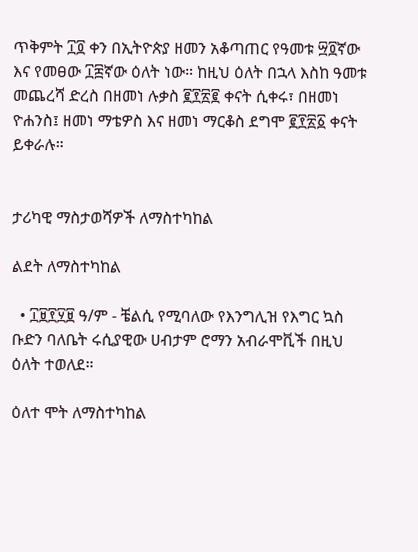ጥቅምት ፲፬ ቀን በኢትዮጵያ ዘመን አቆጣጠር የዓመቱ ፵፬ኛው እና የመፀው ፲፰ኛው ዕለት ነው። ከዚህ ዕለት በኋላ እስከ ዓመቱ መጨረሻ ድረስ በዘመነ ሉቃስ ፪፻፳፪ ቀናት ሲቀሩ፣ በዘመነ ዮሐንስ፤ ዘመነ ማቴዎስ እና ዘመነ ማርቆስ ደግሞ ፪፻፳፩ ቀናት ይቀራሉ።


ታሪካዊ ማስታወሻዎች ለማስተካከል

ልደት ለማስተካከል

  • ፲፱፻፶፱ ዓ/ም - ቼልሲ የሚባለው የእንግሊዝ የእግር ኳስ ቡድን ባለቤት ሩሲያዊው ሀብታም ሮማን አብራሞቪች በዚህ ዕለት ተወለደ።

ዕለተ ሞት ለማስተካከል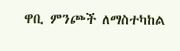ዋቢ ምንጮች ለማስተካከል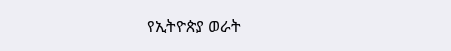የኢትዮጵያ ወራት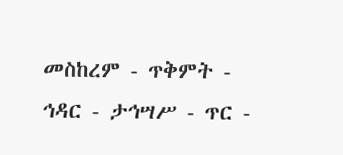መስከረም - ጥቅምት - ኅዳር - ታኅሣሥ - ጥር -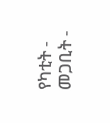የካቲት - መጋቢት -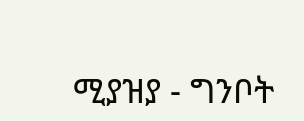ሚያዝያ - ግንቦት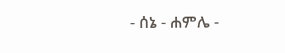- ሰኔ - ሐምሌ -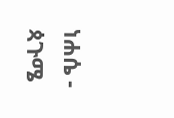ነሐሴ - ጳጉሜ